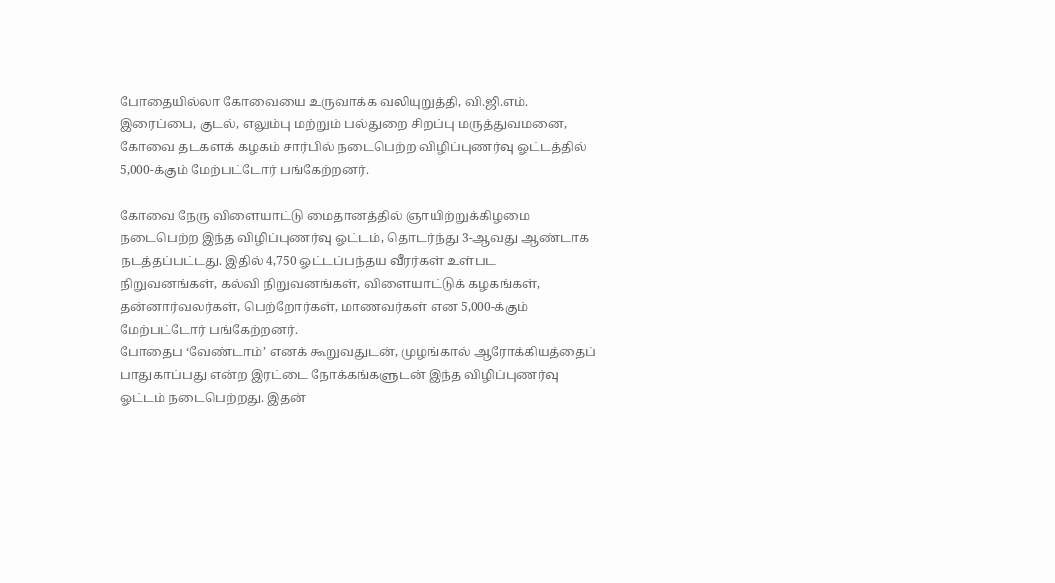போதையில்லா கோவையை உருவாக்க வலியுறுத்தி, வி.ஜி.எம். இரைப்பை, குடல், எலும்பு மற்றும் பல்துறை சிறப்பு மருத்துவமனை, கோவை தடகளக் கழகம் சார்பில் நடைபெற்ற விழிப்புணர்வு ஓட்டத்தில் 5,000-க்கும் மேற்பட்டோர் பங்கேற்றனர்.

கோவை நேரு விளையாட்டு மைதானத்தில் ஞாயிற்றுக்கிழமை நடைபெற்ற இந்த விழிப்புணர்வு ஓட்டம், தொடர்ந்து 3-ஆவது ஆண்டாக நடத்தப்பட்டது. இதில் 4,750 ஓட்டப்பந்தய வீரர்கள் உள்பட நிறுவனங்கள், கல்வி நிறுவனங்கள், விளையாட்டுக் கழகங்கள், தன்னார்வலர்கள், பெற்றோர்கள், மாணவர்கள் என 5,000-க்கும் மேற்பட்டோர் பங்கேற்றனர்.
போதைப ‘வேண்டாம்’ எனக் கூறுவதுடன், முழங்கால் ஆரோக்கியத்தைப் பாதுகாப்பது என்ற இரட்டை நோக்கங்களுடன் இந்த விழிப்புணர்வு ஓட்டம் நடைபெற்றது. இதன்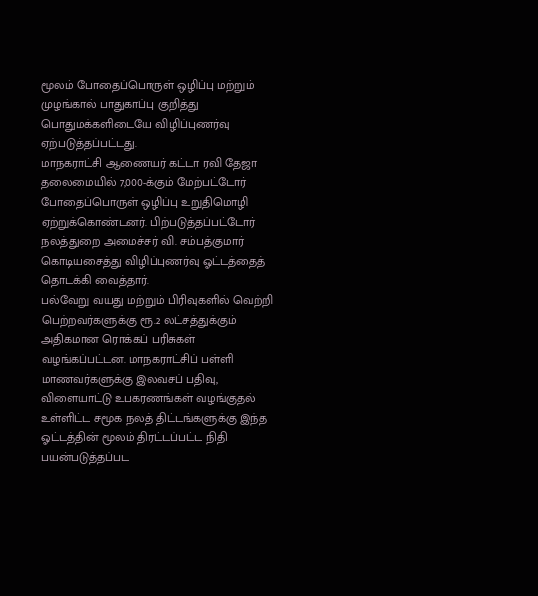மூலம் போதைப்பொருள் ஒழிப்பு மற்றும் முழங்கால் பாதுகாப்பு குறித்து பொதுமக்களிடையே விழிப்புணர்வு ஏற்படுத்தப்பட்டது.
மாநகராட்சி ஆணையர் கட்டா ரவி தேஜா தலைமையில் 7,000-க்கும் மேற்பட்டோர் போதைப்பொருள் ஒழிப்பு உறுதிமொழி ஏற்றுக்கொண்டனர். பிற்படுத்தப்பட்டோர் நலத்துறை அமைச்சர் வி. சம்பத்குமார் கொடியசைத்து விழிப்புணர்வு ஓட்டத்தைத் தொடக்கி வைத்தார்.
பல்வேறு வயது மற்றும் பிரிவுகளில் வெற்றி பெற்றவர்களுக்கு ரூ.2 லட்சத்துக்கும் அதிகமான ரொக்கப் பரிசுகள் வழங்கப்பட்டன. மாநகராட்சிப் பள்ளி மாணவர்களுக்கு இலவசப் பதிவு, விளையாட்டு உபகரணங்கள் வழங்குதல் உள்ளிட்ட சமூக நலத் திட்டங்களுக்கு இந்த ஓட்டத்தின் மூலம் திரட்டப்பட்ட நிதி பயன்படுத்தப்பட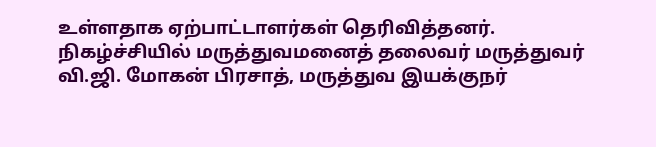உள்ளதாக ஏற்பாட்டாளர்கள் தெரிவித்தனர்.
நிகழ்ச்சியில் மருத்துவமனைத் தலைவர் மருத்துவர் வி.ஜி. மோகன் பிரசாத், மருத்துவ இயக்குநர்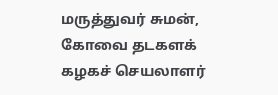மருத்துவர் சுமன், கோவை தடகளக் கழகச் செயலாளர்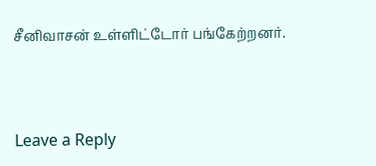சீனிவாசன் உள்ளிட்டோர் பங்கேற்றனர்.



Leave a Reply